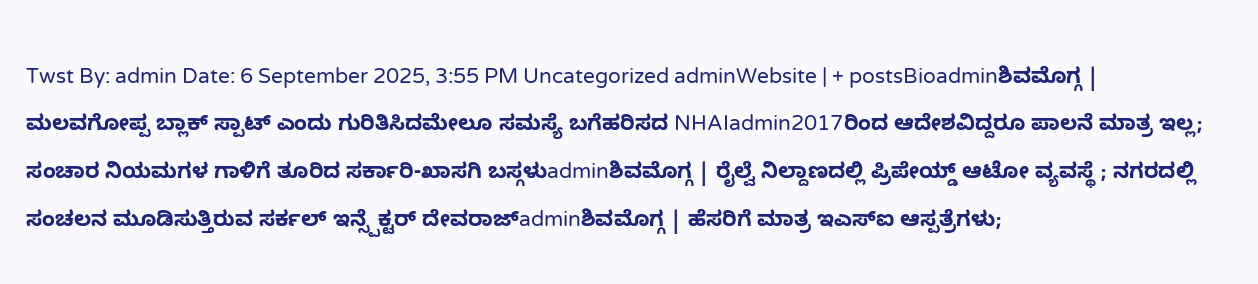Twst By: admin Date: 6 September 2025, 3:55 PM Uncategorized adminWebsite | + postsBioadminಶಿವಮೊಗ್ಗ | ಮಲವಗೋಪ್ಪ ಬ್ಲಾಕ್ ಸ್ಪಾಟ್ ಎಂದು ಗುರಿತಿಸಿದಮೇಲೂ ಸಮಸ್ಯೆ ಬಗೆಹರಿಸದ NHAIadmin2017ರಿಂದ ಆದೇಶವಿದ್ದರೂ ಪಾಲನೆ ಮಾತ್ರ ಇಲ್ಲ; ಸಂಚಾರ ನಿಯಮಗಳ ಗಾಳಿಗೆ ತೂರಿದ ಸರ್ಕಾರಿ-ಖಾಸಗಿ ಬಸ್ಗಳುadminಶಿವಮೊಗ್ಗ | ರೈಲ್ವೆ ನಿಲ್ದಾಣದಲ್ಲಿ ಪ್ರಿಪೇಯ್ಡ್ ಆಟೋ ವ್ಯವಸ್ಥೆ ; ನಗರದಲ್ಲಿ ಸಂಚಲನ ಮೂಡಿಸುತ್ತಿರುವ ಸರ್ಕಲ್ ಇನ್ಸ್ಪೆಕ್ಟರ್ ದೇವರಾಜ್adminಶಿವಮೊಗ್ಗ | ಹೆಸರಿಗೆ ಮಾತ್ರ ಇಎಸ್ಐ ಆಸ್ಪತ್ರೆಗಳು;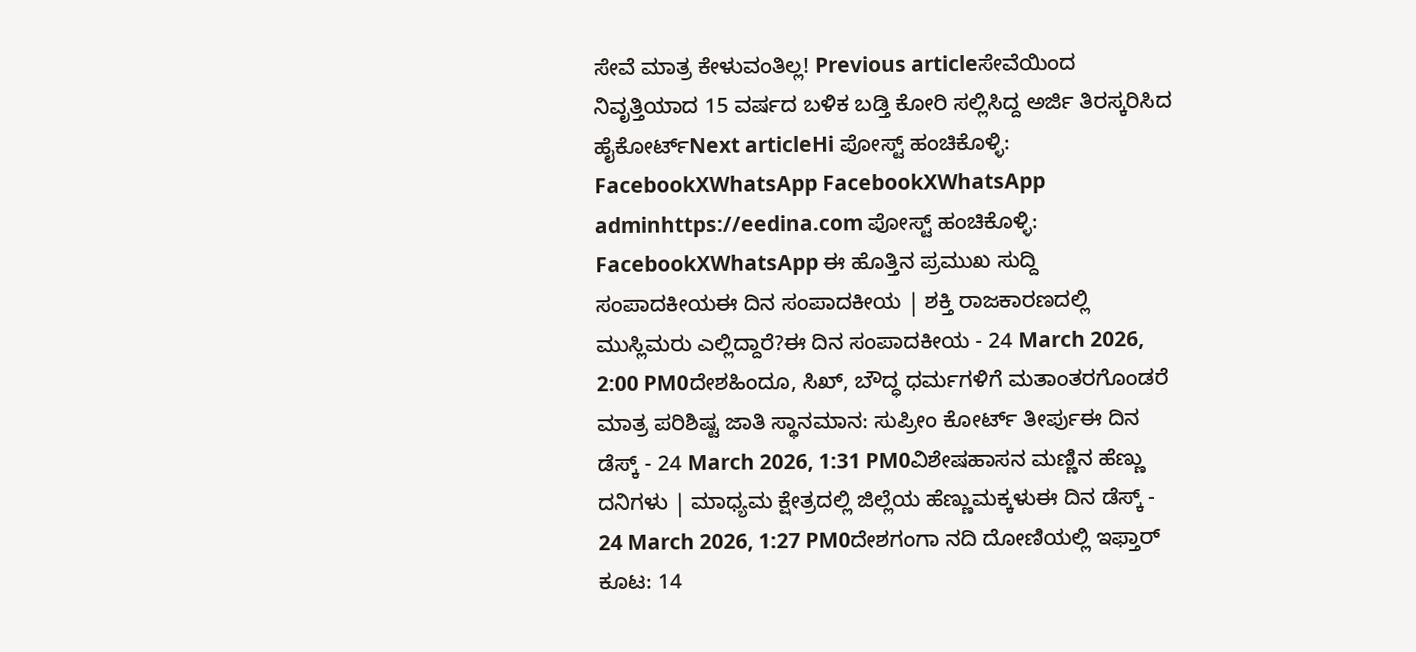ಸೇವೆ ಮಾತ್ರ ಕೇಳುವಂತಿಲ್ಲ! Previous articleಸೇವೆಯಿಂದ ನಿವೃತ್ತಿಯಾದ 15 ವರ್ಷದ ಬಳಿಕ ಬಡ್ತಿ ಕೋರಿ ಸಲ್ಲಿಸಿದ್ದ ಅರ್ಜಿ ತಿರಸ್ಕರಿಸಿದ ಹೈಕೋರ್ಟ್Next articleHi ಪೋಸ್ಟ್ ಹಂಚಿಕೊಳ್ಳಿ: FacebookXWhatsApp FacebookXWhatsApp adminhttps://eedina.com ಪೋಸ್ಟ್ ಹಂಚಿಕೊಳ್ಳಿ: FacebookXWhatsApp ಈ ಹೊತ್ತಿನ ಪ್ರಮುಖ ಸುದ್ದಿ ಸಂಪಾದಕೀಯಈ ದಿನ ಸಂಪಾದಕೀಯ | ಶಕ್ತಿ ರಾಜಕಾರಣದಲ್ಲಿ ಮುಸ್ಲಿಮರು ಎಲ್ಲಿದ್ದಾರೆ?ಈ ದಿನ ಸಂಪಾದಕೀಯ - 24 March 2026, 2:00 PM0ದೇಶಹಿಂದೂ, ಸಿಖ್, ಬೌದ್ಧ ಧರ್ಮಗಳಿಗೆ ಮತಾಂತರಗೊಂಡರೆ ಮಾತ್ರ ಪರಿಶಿಷ್ಟ ಜಾತಿ ಸ್ಥಾನಮಾನ: ಸುಪ್ರೀಂ ಕೋರ್ಟ್ ತೀರ್ಪುಈ ದಿನ ಡೆಸ್ಕ್ - 24 March 2026, 1:31 PM0ವಿಶೇಷಹಾಸನ ಮಣ್ಣಿನ ಹೆಣ್ಣು ದನಿಗಳು | ಮಾಧ್ಯಮ ಕ್ಷೇತ್ರದಲ್ಲಿ ಜಿಲ್ಲೆಯ ಹೆಣ್ಣುಮಕ್ಕಳುಈ ದಿನ ಡೆಸ್ಕ್ - 24 March 2026, 1:27 PM0ದೇಶಗಂಗಾ ನದಿ ದೋಣಿಯಲ್ಲಿ ಇಫ್ತಾರ್ ಕೂಟ: 14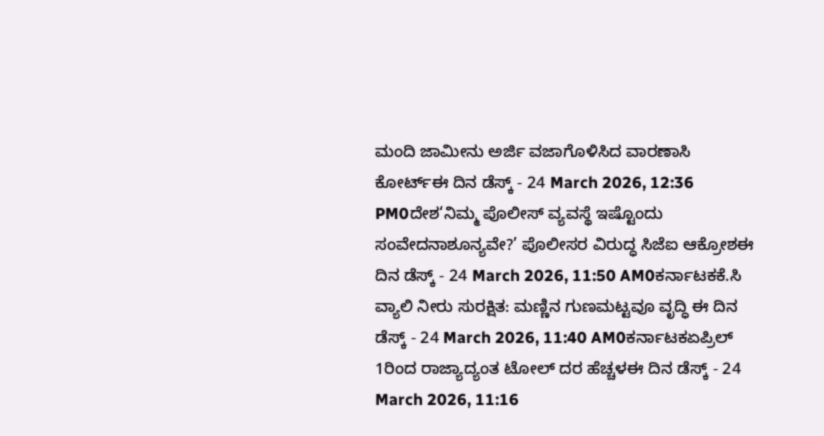ಮಂದಿ ಜಾಮೀನು ಅರ್ಜಿ ವಜಾಗೊಳಿಸಿದ ವಾರಣಾಸಿ ಕೋರ್ಟ್ಈ ದಿನ ಡೆಸ್ಕ್ - 24 March 2026, 12:36 PM0ದೇಶ‘ನಿಮ್ಮ ಪೊಲೀಸ್ ವ್ಯವಸ್ಥೆ ಇಷ್ಟೊಂದು ಸಂವೇದನಾಶೂನ್ಯವೇ?’ ಪೊಲೀಸರ ವಿರುದ್ಧ ಸಿಜೆಐ ಆಕ್ರೋಶಈ ದಿನ ಡೆಸ್ಕ್ - 24 March 2026, 11:50 AM0ಕರ್ನಾಟಕಕೆ.ಸಿ ವ್ಯಾಲಿ ನೀರು ಸುರಕ್ಷಿತ: ಮಣ್ಣಿನ ಗುಣಮಟ್ಟವೂ ವೃದ್ಧಿ ಈ ದಿನ ಡೆಸ್ಕ್ - 24 March 2026, 11:40 AM0ಕರ್ನಾಟಕಏಪ್ರಿಲ್ 1ರಿಂದ ರಾಜ್ಯಾದ್ಯಂತ ಟೋಲ್ ದರ ಹೆಚ್ಚಳಈ ದಿನ ಡೆಸ್ಕ್ - 24 March 2026, 11:16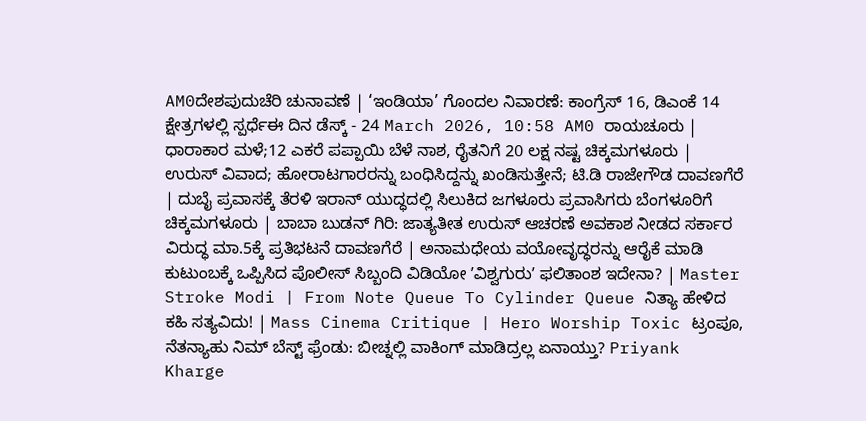AM0ದೇಶಪುದುಚೆರಿ ಚುನಾವಣೆ | ‘ಇಂಡಿಯಾ’ ಗೊಂದಲ ನಿವಾರಣೆ: ಕಾಂಗ್ರೆಸ್ 16, ಡಿಎಂಕೆ 14 ಕ್ಷೇತ್ರಗಳಲ್ಲಿ ಸ್ಪರ್ಧೆಈ ದಿನ ಡೆಸ್ಕ್ - 24 March 2026, 10:58 AM0 ರಾಯಚೂರು | ಧಾರಾಕಾರ ಮಳೆ;12 ಎಕರೆ ಪಪ್ಪಾಯಿ ಬೆಳೆ ನಾಶ, ರೈತನಿಗೆ 20 ಲಕ್ಷ ನಷ್ಟ ಚಿಕ್ಕಮಗಳೂರು | ಉರುಸ್ ವಿವಾದ; ಹೋರಾಟಗಾರರನ್ನು ಬಂಧಿಸಿದ್ದನ್ನು ಖಂಡಿಸುತ್ತೇನೆ; ಟಿ.ಡಿ ರಾಜೇಗೌಡ ದಾವಣಗೆರೆ | ದುಬೈ ಪ್ರವಾಸಕ್ಕೆ ತೆರಳಿ ಇರಾನ್ ಯುದ್ಧದಲ್ಲಿ ಸಿಲುಕಿದ ಜಗಳೂರು ಪ್ರವಾಸಿಗರು ಬೆಂಗಳೂರಿಗೆ ಚಿಕ್ಕಮಗಳೂರು | ಬಾಬಾ ಬುಡನ್ ಗಿರಿ: ಜಾತ್ಯತೀತ ಉರುಸ್ ಆಚರಣೆ ಅವಕಾಶ ನೀಡದ ಸರ್ಕಾರ ವಿರುದ್ಧ ಮಾ.5ಕ್ಕೆ ಪ್ರತಿಭಟನೆ ದಾವಣಗೆರೆ | ಅನಾಮಧೇಯ ವಯೋವೃದ್ಧರನ್ನು ಆರೈಕೆ ಮಾಡಿ ಕುಟುಂಬಕ್ಕೆ ಒಪ್ಪಿಸಿದ ಪೊಲೀಸ್ ಸಿಬ್ಬಂದಿ ವಿಡಿಯೋ ʼವಿಶ್ವಗುರುʼ ಫಲಿತಾಂಶ ಇದೇನಾ? | Master Stroke Modi | From Note Queue To Cylinder Queue ನಿತ್ಯಾ ಹೇಳಿದ ಕಹಿ ಸತ್ಯವಿದು! | Mass Cinema Critique | Hero Worship Toxic ಟ್ರಂಪೂ, ನೆತನ್ಯಾಹು ನಿಮ್ ಬೆಸ್ಟ್ ಫ್ರೆಂಡು: ಬೀಚ್ನಲ್ಲಿ ವಾಕಿಂಗ್ ಮಾಡಿದ್ರಲ್ಲ ಏನಾಯ್ತು? Priyank Kharge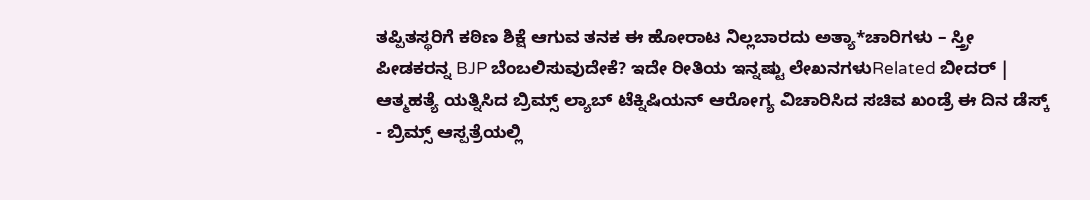ತಪ್ಪಿತಸ್ಥರಿಗೆ ಕಠಿಣ ಶಿಕ್ಷೆ ಆಗುವ ತನಕ ಈ ಹೋರಾಟ ನಿಲ್ಲಬಾರದು ಅತ್ಯಾ*ಚಾರಿಗಳು – ಸ್ತ್ರೀ ಪೀಡಕರನ್ನ BJP ಬೆಂಬಲಿಸುವುದೇಕೆ? ಇದೇ ರೀತಿಯ ಇನ್ನಷ್ಟು ಲೇಖನಗಳುRelated ಬೀದರ್ | ಆತ್ಮಹತ್ಯೆ ಯತ್ನಿಸಿದ ಬ್ರಿಮ್ಸ್ ಲ್ಯಾಬ್ ಟೆಕ್ನಿಷಿಯನ್ ಆರೋಗ್ಯ ವಿಚಾರಿಸಿದ ಸಚಿವ ಖಂಡ್ರೆ ಈ ದಿನ ಡೆಸ್ಕ್ - ಬ್ರಿಮ್ಸ್ ಆಸ್ಪತ್ರೆಯಲ್ಲಿ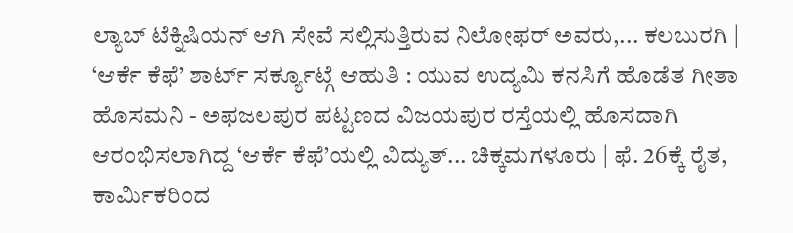ಲ್ಯಾಬ್ ಟೆಕ್ನಿಷಿಯನ್ ಆಗಿ ಸೇವೆ ಸಲ್ಲಿಸುತ್ತಿರುವ ನಿಲೋಫರ್ ಅವರು,... ಕಲಬುರಗಿ | ‘ಆರ್ಕೆ ಕೆಫೆ’ ಶಾರ್ಟ್ ಸರ್ಕ್ಯೂಟ್ಗೆ ಆಹುತಿ : ಯುವ ಉದ್ಯಮಿ ಕನಸಿಗೆ ಹೊಡೆತ ಗೀತಾ ಹೊಸಮನಿ - ಅಫಜಲಪುರ ಪಟ್ಟಣದ ವಿಜಯಪುರ ರಸ್ತೆಯಲ್ಲಿ ಹೊಸದಾಗಿ ಆರಂಭಿಸಲಾಗಿದ್ದ ‘ಆರ್ಕೆ ಕೆಫೆ’ಯಲ್ಲಿ ವಿದ್ಯುತ್... ಚಿಕ್ಕಮಗಳೂರು | ಫೆ. 26ಕ್ಕೆ ರೈತ, ಕಾರ್ಮಿಕರಿಂದ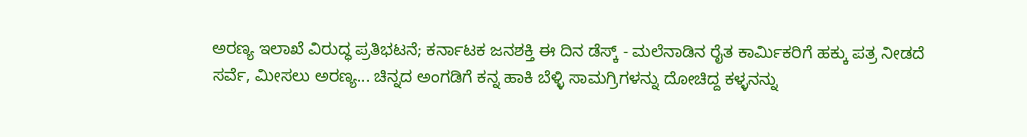ಅರಣ್ಯ ಇಲಾಖೆ ವಿರುದ್ಧ ಪ್ರತಿಭಟನೆ; ಕರ್ನಾಟಕ ಜನಶಕ್ತಿ ಈ ದಿನ ಡೆಸ್ಕ್ - ಮಲೆನಾಡಿನ ರೈತ ಕಾರ್ಮಿಕರಿಗೆ ಹಕ್ಕು ಪತ್ರ ನೀಡದೆ ಸರ್ವೆ, ಮೀಸಲು ಅರಣ್ಯ... ಚಿನ್ನದ ಅಂಗಡಿಗೆ ಕನ್ನ ಹಾಕಿ ಬೆಳ್ಳಿ ಸಾಮಗ್ರಿಗಳನ್ನು ದೋಚಿದ್ದ ಕಳ್ಳನನ್ನು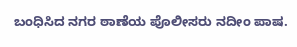ಬಂಧಿಸಿದ ನಗರ ಠಾಣೆಯ ಪೊಲೀಸರು ನದೀಂ ಪಾಷ.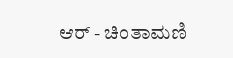ಆರ್ - ಚಿಂತಾಮಣಿ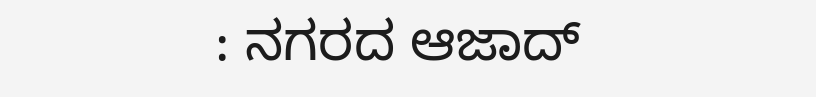: ನಗರದ ಆಜಾದ್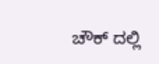ಚೌಕ್ ದಲ್ಲಿ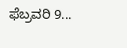ಫೆಬ್ರವರಿ 9...